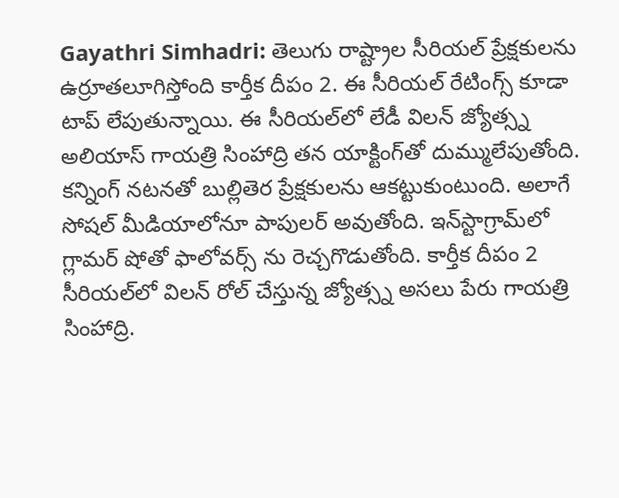Gayathri Simhadri: తెలుగు రాష్ట్రాల సీరియల్ ప్రేక్షకులను ఉర్రూతలూగిస్తోంది కార్తీక దీపం 2. ఈ సీరియల్ రేటింగ్స్ కూడా టాప్ లేపుతున్నాయి. ఈ సీరియల్‍లో లేడీ విలన్ జ్యోత్స్న అలియాస్ గాయత్రి సింహాద్రి తన యాక్టింగ్‍తో దుమ్ములేపుతోంది. కన్నింగ్ నటనతో బుల్లితెర ప్రేక్షకులను ఆకట్టుకుంటుంది. అలాగే సోషల్ మీడియాలోనూ పాపులర్ అవుతోంది. ఇన్‍స్టాగ్రామ్‍లో గ్లామర్ షోతో ఫాలోవర్స్ ను రెచ్చగొడుతోంది. కార్తీక దీపం 2 సీరియల్‍లో విలన్ రోల్ చేస్తున్న జ్యోత్స్న అసలు పేరు గాయత్రి సింహాద్రి.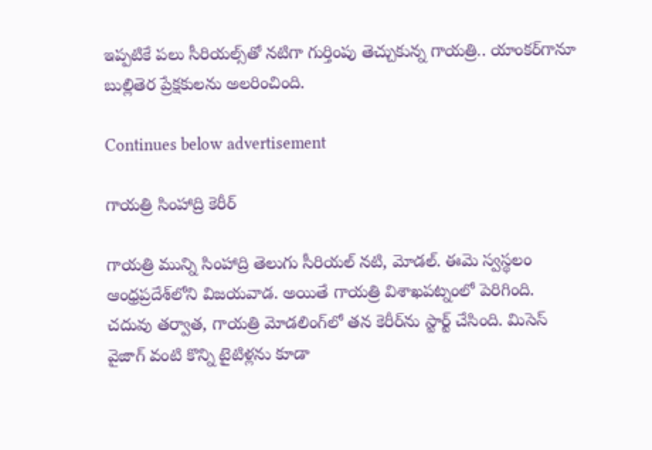ఇప్పటికే పలు సీరియల్స్‌తో నటిగా గుర్తింపు తెచ్చుకున్న గాయత్రి.. యాంకర్‌గానూ బుల్లితెర ప్రేక్షకులను అలరించింది.

Continues below advertisement

గాయత్రి సింహాద్రి కెరీర్

గాయత్రి మున్ని సింహాద్రి తెలుగు సీరియల్ నటి, మోడల్. ఈమె స్వస్థలం ఆంధ్రప్రదేశ్‍లోని విజయవాడ. అయితే గాయత్రి విశాఖపట్నంలో పెరిగింది. చదువు తర్వాత, గాయత్రి మోడలింగ్‌లో తన కెరీర్‌ను స్టార్ట్ చేసింది. మిసెస్ వైజాగ్ వంటి కొన్ని టైటిళ్లను కూడా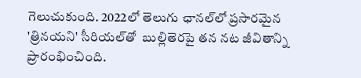గెలుచుకుంది. 2022లో తెలుగు ఛానల్‌లో ప్రసారమైన 'త్రినయని' సీరియల్‌తో  బుల్లితెరపై తన నట జీవితాన్ని ప్రారంభించింది.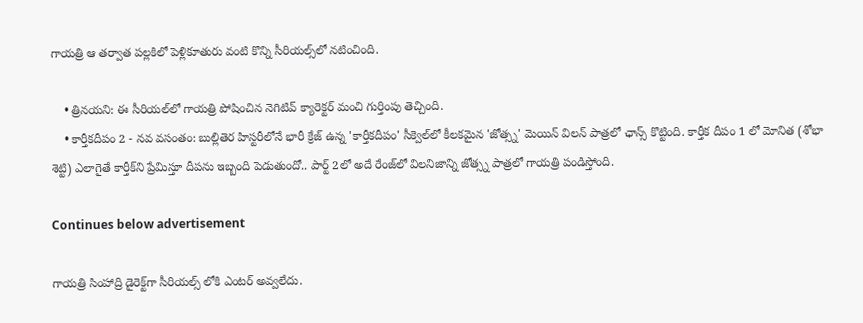గాయత్రి ఆ తర్వాత పల్లకిలో పెళ్లికూతురు వంటి కొన్ని సీరియల్స్‌లో నటించింది.

    • త్రినయని: ఈ సీరియల్‌లో గాయత్రి పోషించిన నెగిటివ్ క్యారెక్టర్ మంచి గుర్తింపు తెచ్చింది.
    • కార్తీకదీపం 2 - నవ వసంతం: బుల్లితెర హిస్టరీలోనే భారీ క్రేజ్ ఉన్న 'కార్తీకదీపం' సీక్వెల్‌లో కీలకమైన 'జోత్స్న' మెయిన్ విలన్ పాత్రలో ఛాన్స్ కొట్టింది. కార్తీక దీపం 1 లో మోనిత (శోభా శెట్టి) ఎలాగైతే కార్తీక్‌ని ప్రేమిస్తూ దీపను ఇబ్బంది పెడుతుందో.. పార్ట్ 2లో అదే రేంజ్‍లో విలనిజాన్ని జోత్స్న పాత్రలో గాయత్రి పండిస్తోంది.

Continues below advertisement

గాయత్రి సింహాద్రి డైరెక్ట్‌గా సీరియల్స్ లోకి ఎంటర్ అవ్వలేదు.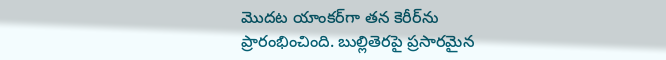మొదట యాంకర్‌గా తన కెరీర్‌ను ప్రారంభించింది. బుల్లితెరపై ప్రసారమైన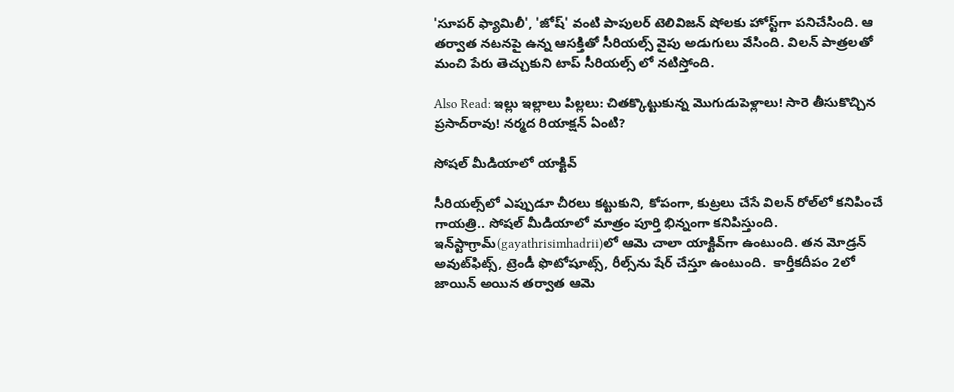'సూపర్ ఫ్యామిలీ', 'జోష్' వంటి పాపులర్ టెలివిజన్ షోలకు హోస్ట్‌గా పనిచేసింది. ఆ తర్వాత నటనపై ఉన్న ఆసక్తితో సీరియల్స్ వైపు అడుగులు వేసింది. విలన్ పాత్రలతో మంచి పేరు తెచ్చుకుని టాప్ సీరియల్స్ లో నటిస్తోంది.

Also Read: ఇల్లు ఇల్లాలు పిల్లలు: చితక్కొట్టుకున్న మొగుడుపెళ్లాలు! సారె తీసుకొచ్చిన ప్రసాద్‌రావు! నర్మద రియాక్షన్ ఏంటి?

సోషల్ మీడియాలో యాక్టివ్

సీరియల్స్‌లో ఎప్పుడూ చీరలు కట్టుకుని, కోపంగా, కుట్రలు చేసే విలన్‌ రోల్‍లో కనిపించే గాయత్రి.. సోషల్ మీడియాలో మాత్రం పూర్తి భిన్నంగా కనిపిస్తుంది. ఇన్‌స్టాగ్రామ్‌(gayathrisimhadrii)లో ఆమె చాలా యాక్టివ్‌గా ఉంటుంది. తన మోడ్రన్ అవుట్‌ఫిట్స్, ట్రెండీ ఫొటోషూట్స్, రీల్స్‌ను షేర్ చేస్తూ ఉంటుంది.  కార్తీకదీపం 2లో జాయిన్ అయిన తర్వాత ఆమె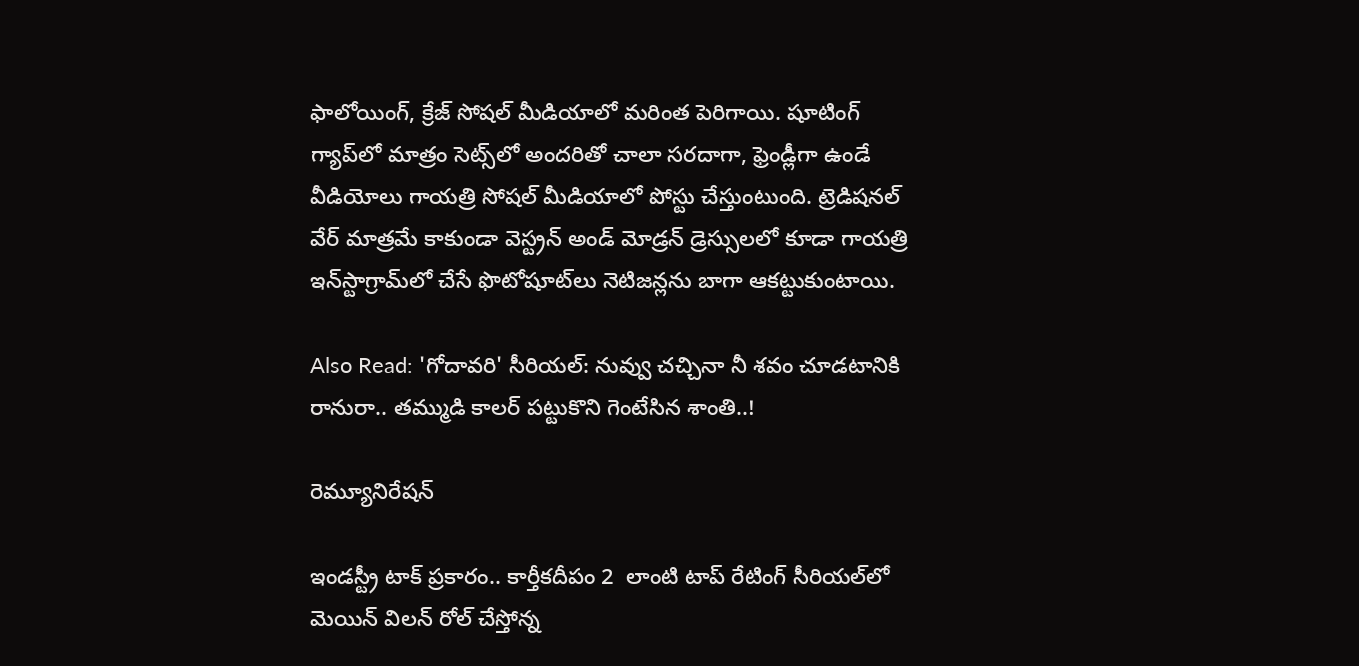ఫాలోయింగ్, క్రేజ్ సోషల్ మీడియాలో మరింత పెరిగాయి. షూటింగ్ గ్యాప్‌లో మాత్రం సెట్స్‌లో అందరితో చాలా సరదాగా, ఫ్రెండ్లీగా ఉండే వీడియోలు గాయత్రి సోషల్ మీడియాలో పోస్టు చేస్తుంటుంది. ట్రెడిషనల్ వేర్ మాత్రమే కాకుండా వెస్ట్రన్ అండ్ మోడ్రన్ డ్రెస్సులలో కూడా గాయత్రి ఇన్‌స్టాగ్రామ్‌లో చేసే ఫొటోషూట్‌లు నెటిజన్లను బాగా ఆకట్టుకుంటాయి.

Also Read: 'గోదావరి' సీరియల్: నువ్వు చచ్చినా నీ శవం చూడటానికి రానురా.. తమ్ముడి కాలర్ పట్టుకొని గెంటేసిన శాంతి..!

రెమ్యూనిరేషన్

ఇండస్ట్రీ టాక్ ప్రకారం.. కార్తీకదీపం 2  లాంటి టాప్ రేటింగ్ సీరియల్‌లో మెయిన్ విలన్ రోల్ చేస్తోన్న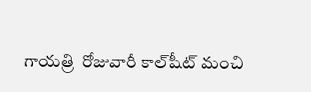గాయత్రి  రోజువారీ కాల్‍షీట్ మంచి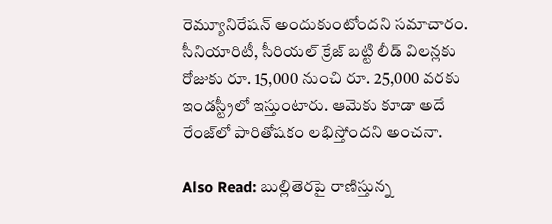రెమ్యూనిరేషన్ అందుకుంటోందని సమాచారం. సీనియారిటీ, సీరియల్ క్రేజ్ బట్టి లీడ్ విలన్లకు రోజుకు రూ. 15,000 నుంచి రూ. 25,000 వరకు ఇండస్ట్రీలో ఇస్తుంటారు. ఆమెకు కూడా అదే రేంజ్‌లో పారితోషకం లభిస్తోందని అంచనా.

Also Read: బుల్లితెరపై రాణిస్తున్న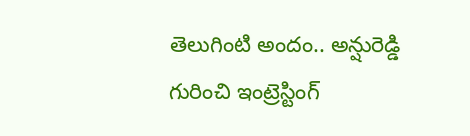తెలుగింటి అందం.. అన్షురెడ్డి గురించి ఇంట్రెస్టింగ్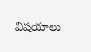విషయాలు